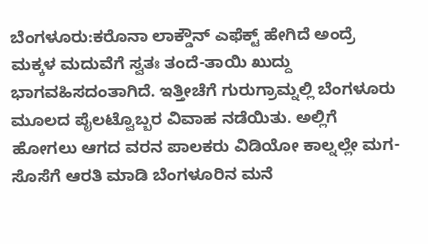ಬೆಂಗಳೂರು:ಕರೊನಾ ಲಾಕ್ಡೌನ್ ಎಫೆಕ್ಟ್ ಹೇಗಿದೆ ಅಂದ್ರೆ ಮಕ್ಕಳ ಮದುವೆಗೆ ಸ್ವತಃ ತಂದೆ-ತಾಯಿ ಖುದ್ದು ಭಾಗವಹಿಸದಂತಾಗಿದೆ. ಇತ್ತೀಚೆಗೆ ಗುರುಗ್ರಾಮ್ನಲ್ಲಿ ಬೆಂಗಳೂರು ಮೂಲದ ಪೈಲಟ್ವೊಬ್ಬರ ವಿವಾಹ ನಡೆಯಿತು. ಅಲ್ಲಿಗೆ ಹೋಗಲು ಆಗದ ವರನ ಪಾಲಕರು ವಿಡಿಯೋ ಕಾಲ್ನಲ್ಲೇ ಮಗ-ಸೊಸೆಗೆ ಆರತಿ ಮಾಡಿ ಬೆಂಗಳೂರಿನ ಮನೆ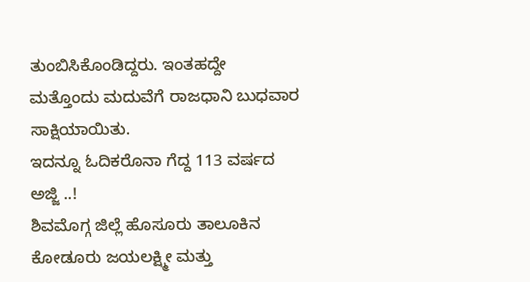ತುಂಬಿಸಿಕೊಂಡಿದ್ದರು. ಇಂತಹದ್ದೇ ಮತ್ತೊಂದು ಮದುವೆಗೆ ರಾಜಧಾನಿ ಬುಧವಾರ ಸಾಕ್ಷಿಯಾಯಿತು.
ಇದನ್ನೂ ಓದಿಕರೊನಾ ಗೆದ್ದ 113 ವರ್ಷದ ಅಜ್ಜಿ ..!
ಶಿವಮೊಗ್ಗ ಜಿಲ್ಲೆ ಹೊಸೂರು ತಾಲೂಕಿನ ಕೋಡೂರು ಜಯಲಕ್ಷ್ಮೀ ಮತ್ತು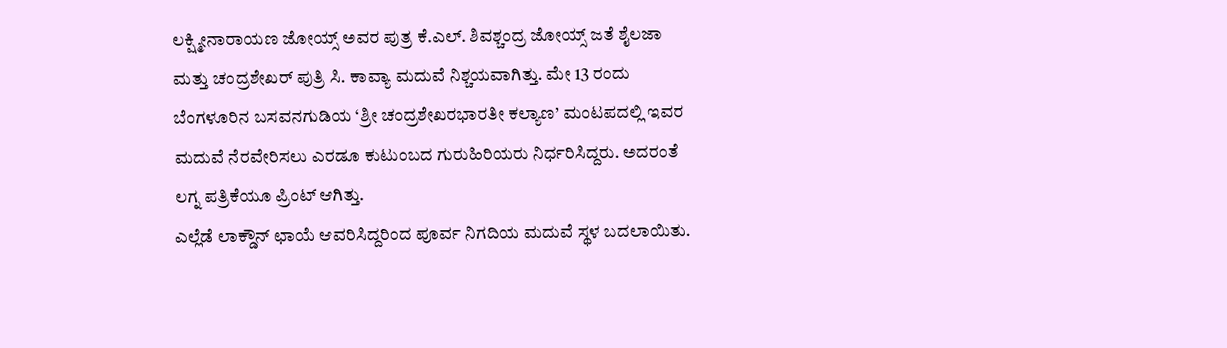ಲಕ್ಷ್ಮೀನಾರಾಯಣ ಜೋಯ್ಸ್ ಅವರ ಪುತ್ರ ಕೆ.ಎಲ್. ಶಿವಶ್ಚಂದ್ರ ಜೋಯ್ಸ್ ಜತೆ ಶೈಲಜಾ ಮತ್ತು ಚಂದ್ರಶೇಖರ್ ಪುತ್ರಿ ಸಿ. ಕಾವ್ಯಾ ಮದುವೆ ನಿಶ್ಚಯವಾಗಿತ್ತು. ಮೇ 13 ರಂದು ಬೆಂಗಳೂರಿನ ಬಸವನಗುಡಿಯ ‘ಶ್ರೀ ಚಂದ್ರಶೇಖರಭಾರತೀ ಕಲ್ಯಾಣ’ ಮಂಟಪದಲ್ಲಿ ಇವರ ಮದುವೆ ನೆರವೇರಿಸಲು ಎರಡೂ ಕುಟುಂಬದ ಗುರುಹಿರಿಯರು ನಿರ್ಧರಿಸಿದ್ದರು. ಅದರಂತೆ ಲಗ್ನ ಪತ್ರಿಕೆಯೂ ಪ್ರಿಂಟ್ ಆಗಿತ್ತು.
ಎಲ್ಲೆಡೆ ಲಾಕ್ಡೌನ್ ಛಾಯೆ ಆವರಿಸಿದ್ದರಿಂದ ಪೂರ್ವ ನಿಗದಿಯ ಮದುವೆ ಸ್ಥಳ ಬದಲಾಯಿತು.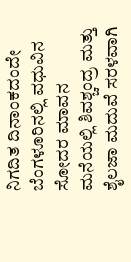ನಿಗದಿತ ದಿನಾಂಕದಂದೇ ಬೆಂಗಳೂರಿನಲ್ಲಿ ವಧುವಿನ ಸೋದರ ಮಾವನ ಮನೆಯಲ್ಲಿ ಶಿವಶ್ಚಂದ್ರ ಮತ್ತು ಶೈಲಜಾ ಮದುವೆ ಸರಳವಾಗಿ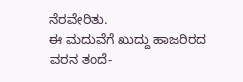ನೆರವೇರಿತು.
ಈ ಮದುವೆಗೆ ಖುದ್ದು ಹಾಜರಿರದ ವರನ ತಂದೆ-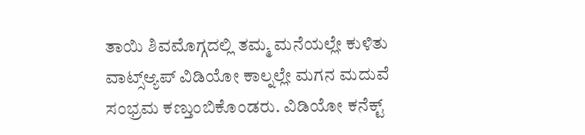ತಾಯಿ ಶಿವಮೊಗ್ಗದಲ್ಲಿ ತಮ್ಮ ಮನೆಯಲ್ಲೇ ಕುಳಿತು ವಾಟ್ಸ್ಆ್ಯಪ್ ವಿಡಿಯೋ ಕಾಲ್ನಲ್ಲೇ ಮಗನ ಮದುವೆ ಸಂಭ್ರಮ ಕಣ್ತುಂಬಿಕೊಂಡರು. ವಿಡಿಯೋ ಕನೆಕ್ಟ್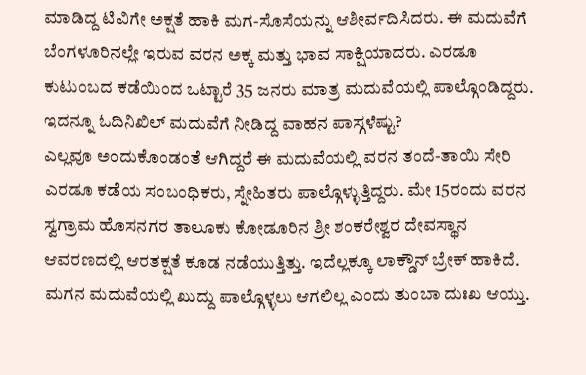ಮಾಡಿದ್ದ ಟಿವಿಗೇ ಅಕ್ಷತೆ ಹಾಕಿ ಮಗ-ಸೊಸೆಯನ್ನು ಆಶೀರ್ವದಿಸಿದರು. ಈ ಮದುವೆಗೆ ಬೆಂಗಳೂರಿನಲ್ಲೇ ಇರುವ ವರನ ಅಕ್ಕ ಮತ್ತು ಭಾವ ಸಾಕ್ಷಿಯಾದರು. ಎರಡೂ ಕುಟುಂಬದ ಕಡೆಯಿಂದ ಒಟ್ಟಾರೆ 35 ಜನರು ಮಾತ್ರ ಮದುವೆಯಲ್ಲಿ ಪಾಲ್ಗೊಂಡಿದ್ದರು.
ಇದನ್ನೂ ಓದಿನಿಖಿಲ್ ಮದುವೆಗೆ ನೀಡಿದ್ದ ವಾಹನ ಪಾಸ್ಗಳೆಷ್ಟು?
ಎಲ್ಲವೂ ಅಂದುಕೊಂಡಂತೆ ಆಗಿದ್ದರೆ ಈ ಮದುವೆಯಲ್ಲಿ ವರನ ತಂದೆ-ತಾಯಿ ಸೇರಿ ಎರಡೂ ಕಡೆಯ ಸಂಬಂಧಿಕರು, ಸ್ನೇಹಿತರು ಪಾಲ್ಗೊಳ್ಳುತ್ತಿದ್ದರು. ಮೇ 15ರಂದು ವರನ ಸ್ವಗ್ರಾಮ ಹೊಸನಗರ ತಾಲೂಕು ಕೋಡೂರಿನ ಶ್ರೀ ಶಂಕರೇಶ್ವರ ದೇವಸ್ಥಾನ ಆವರಣದಲ್ಲಿ ಆರತಕ್ಷತೆ ಕೂಡ ನಡೆಯುತ್ತಿತ್ತು. ಇದೆಲ್ಲಕ್ಕೂ ಲಾಕ್ಡೌನ್ ಬ್ರೇಕ್ ಹಾಕಿದೆ.
ಮಗನ ಮದುವೆಯಲ್ಲಿ ಖುದ್ದು ಪಾಲ್ಗೊಳ್ಳಲು ಆಗಲಿಲ್ಲ ಎಂದು ತುಂಬಾ ದುಃಖ ಆಯ್ತು.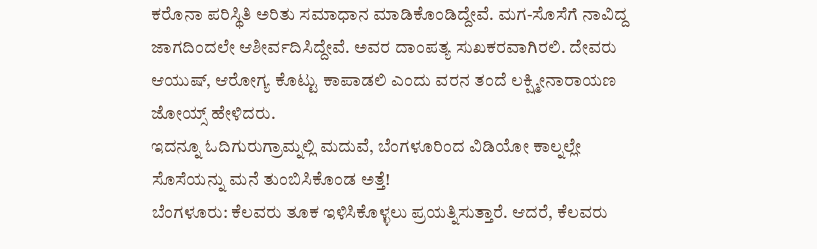ಕರೊನಾ ಪರಿಸ್ಥಿತಿ ಅರಿತು ಸಮಾಧಾನ ಮಾಡಿಕೊಂಡಿದ್ದೇವೆ. ಮಗ-ಸೊಸೆಗೆ ನಾವಿದ್ದ ಜಾಗದಿಂದಲೇ ಆಶೀರ್ವದಿಸಿದ್ದೇವೆ. ಅವರ ದಾಂಪತ್ಯ ಸುಖಕರವಾಗಿರಲಿ. ದೇವರು ಆಯುಷ್, ಆರೋಗ್ಯ ಕೊಟ್ಟು ಕಾಪಾಡಲಿ ಎಂದು ವರನ ತಂದೆ ಲಕ್ಷ್ಮೀನಾರಾಯಣ ಜೋಯ್ಸ್ ಹೇಳಿದರು.
ಇದನ್ನೂ ಓದಿಗುರುಗ್ರಾಮ್ನಲ್ಲಿ ಮದುವೆ, ಬೆಂಗಳೂರಿಂದ ವಿಡಿಯೋ ಕಾಲ್ನಲ್ಲೇ ಸೊಸೆಯನ್ನು ಮನೆ ತುಂಬಿಸಿಕೊಂಡ ಅತ್ತೆ!
ಬೆಂಗಳೂರು: ಕೆಲವರು ತೂಕ ಇಳಿಸಿಕೊಳ್ಳಲು ಪ್ರಯತ್ನಿಸುತ್ತಾರೆ. ಆದರೆ, ಕೆಲವರು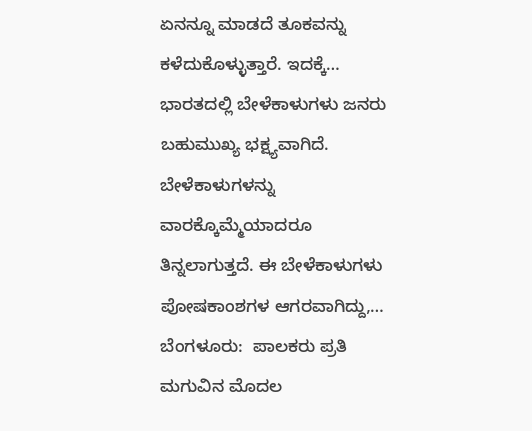ಏನನ್ನೂ ಮಾಡದೆ ತೂಕವನ್ನು ಕಳೆದುಕೊಳ್ಳುತ್ತಾರೆ. ಇದಕ್ಕೆ…
ಭಾರತದಲ್ಲಿ ಬೇಳೆಕಾಳುಗಳು ಜನರು ಬಹುಮುಖ್ಯ ಭಕ್ಷ್ಯವಾಗಿದೆ. ಬೇಳೆಕಾಳುಗಳನ್ನು ವಾರಕ್ಕೊಮ್ಮೆಯಾದರೂ ತಿನ್ನಲಾಗುತ್ತದೆ. ಈ ಬೇಳೆಕಾಳುಗಳು ಪೋಷಕಾಂಶಗಳ ಆಗರವಾಗಿದ್ದು,…
ಬೆಂಗಳೂರು:  ಪಾಲಕರು ಪ್ರತಿ ಮಗುವಿನ ಮೊದಲ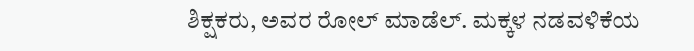ಶಿಕ್ಷಕರು, ಅವರ ರೋಲ್ ಮಾಡೆಲ್. ಮಕ್ಕಳ ನಡವಳಿಕೆಯ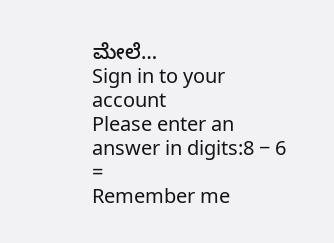ಮೇಲೆ…
Sign in to your account
Please enter an answer in digits:8 − 6 =
Remember me